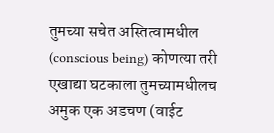तुमच्या सचेत अस्तित्वामधील (conscious being) कोणत्या तरी एखाद्या घटकाला तुमच्यामधीलच अमुक एक अडचण (वाईट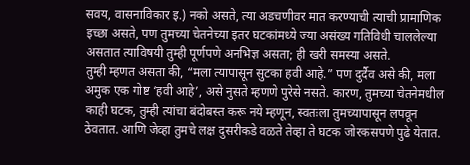सवय, वासनाविकार इ.) नको असते, त्या अडचणीवर मात करण्याची त्याची प्रामाणिक इच्छा असते, पण तुमच्या चेतनेच्या इतर घटकांमध्ये ज्या असंख्य गतिविधी चाललेल्या असतात त्याविषयी तुम्ही पूर्णपणे अनभिज्ञ असता; ही खरी समस्या असते.
तुम्ही म्हणत असता की, “मला त्यापासून सुटका हवी आहे.” पण दुर्दैव असे की, मला अमुक एक गोष्ट ‘हवी आहे’, असे नुसते म्हणणे पुरेसे नसते. कारण, तुमच्या चेतनेमधील काही घटक, तुम्ही त्यांचा बंदोबस्त करू नये म्हणून, स्वतःला तुमच्यापासून लपवून ठेवतात. आणि जेव्हा तुमचे लक्ष दुसरीकडे वळते तेव्हा ते घटक जोरकसपणे पुढे येतात.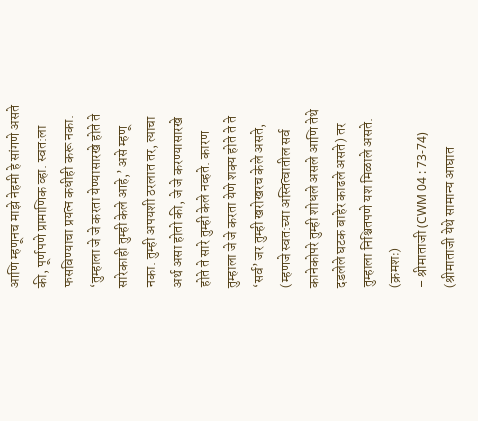आणि म्हणूनच माझे नेहमी हे सांगणे असते की, पूर्णपणे प्रामाणिक व्हा. स्वत:ला फसविण्याचा प्रयत्न कधीही करू नका. ‘तुम्हाला जे जे करता येण्यासारखे होते ते सारेकाही तुम्ही केले आहे,’ असे म्हणू नका. तुम्ही अपयशी ठरलात तर, त्याचा अर्थ असा होतो की, जे जे करण्यासारखे होते ते सारे तुम्ही केले नव्हते. कारण तुम्हाला जे जे करता येणे शक्य होते ते ते ‘सर्व’ जर तुम्ही खरोखरच केले असते, (म्हणजे स्वत:च्या अस्तित्वातील सर्व कानेकोपरे तुम्ही शोधले असले आणि तेथे दडलेले घटक बाहेर काढले असते) तर तुम्हाला निश्चितपणे यश मिळाले असते. (क्रमशः)
– श्रीमाताजी (CWM 04 : 73-74)
(श्रीमाताजी येथे सामान्य आघात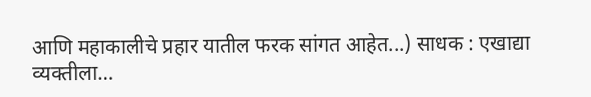आणि महाकालीचे प्रहार यातील फरक सांगत आहेत...) साधक : एखाद्या व्यक्तीला…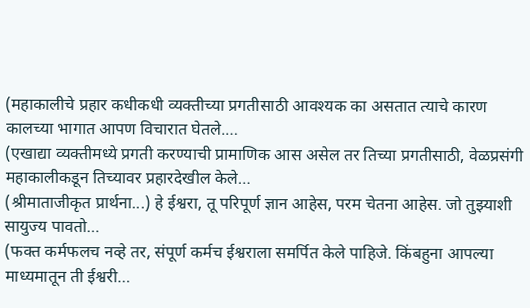(महाकालीचे प्रहार कधीकधी व्यक्तीच्या प्रगतीसाठी आवश्यक का असतात त्याचे कारण कालच्या भागात आपण विचारात घेतले.…
(एखाद्या व्यक्तीमध्ये प्रगती करण्याची प्रामाणिक आस असेल तर तिच्या प्रगतीसाठी, वेळप्रसंगी महाकालीकडून तिच्यावर प्रहारदेखील केले…
(श्रीमाताजीकृत प्रार्थना...) हे ईश्वरा, तू परिपूर्ण ज्ञान आहेस, परम चेतना आहेस. जो तुझ्याशी सायुज्य पावतो…
(फक्त कर्मफलच नव्हे तर, संपूर्ण कर्मच ईश्वराला समर्पित केले पाहिजे. किंबहुना आपल्या माध्यमातून ती ईश्वरी…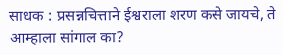साधक : प्रसन्नचित्ताने ईश्वराला शरण कसे जायचे, ते आम्हाला सांगाल का?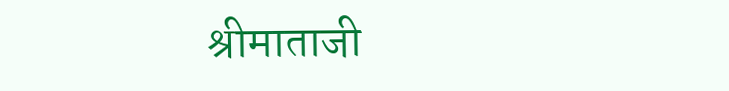श्रीमाताजी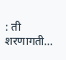: ती शरणागती…